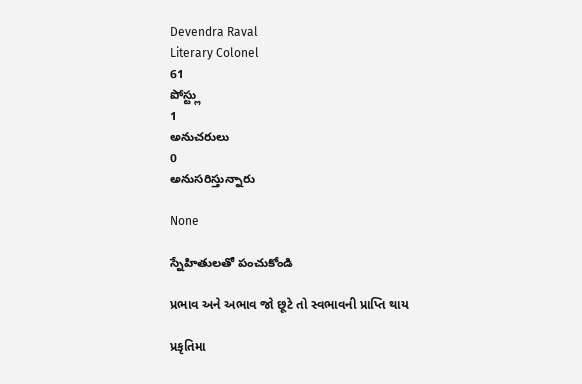Devendra Raval
Literary Colonel
61
పోస్ట్లు
1
అనుచరులు
0
అనుసరిస్తున్నారు

None

స్నేహితులతో పంచుకోండి

પ્રભાવ અને અભાવ જો છૂટે તો સ્વભાવની પ્રાપ્તિ થાય

પ્રકૃતિમા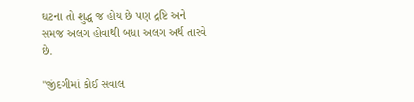ઘટના તો શુદ્ધ જ હોય છે પણ દ્રષ્ટિ અને સમજ અલગ હોવાથી બધા અલગ અર્થ તારવે છે.

"જીંદગીમાં કોઈ સવાલ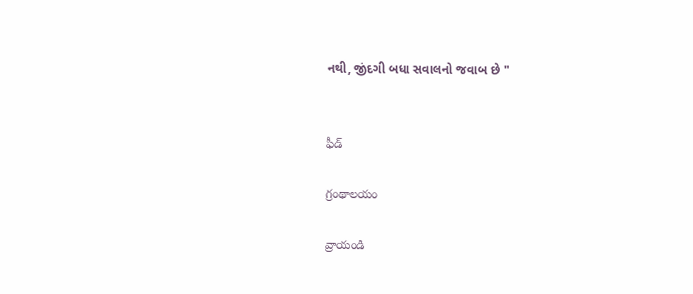નથી, જીંદગી બધા સવાલનો જવાબ છે "


ఫీడ్

గ్రంథాలయం

వ్రాయండి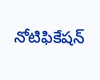నోటిఫికేషన్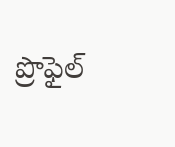ప్రొఫైల్